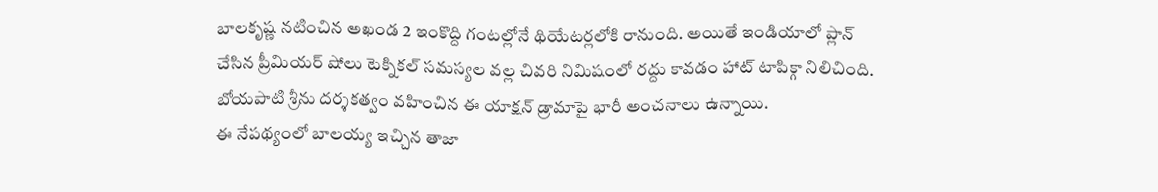బాలకృష్ణ నటించిన అఖండ 2 ఇంకొద్ది గంటల్లోనే థియేటర్లలోకి రానుంది. అయితే ఇండియాలో ప్లాన్ చేసిన ప్రీమియర్ షోలు టెక్నికల్ సమస్యల వల్ల చివరి నిమిషంలో రద్దు కావడం హాట్ టాపిక్గా నిలిచింది. బోయపాటి శ్రీను దర్శకత్వం వహించిన ఈ యాక్షన్ డ్రామాపై భారీ అంచనాలు ఉన్నాయి.
ఈ నేపథ్యంలో బాలయ్య ఇచ్చిన తాజా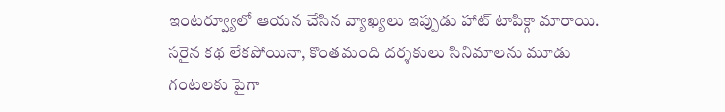ఇంటర్వ్యూలో ఆయన చేసిన వ్యాఖ్యలు ఇప్పుడు హాట్ టాపిక్గా మారాయి. సరైన కథ లేకపోయినా, కొంతమంది దర్శకులు సినిమాలను మూడు గంటలకు పైగా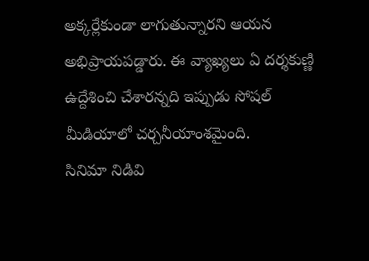అక్కర్లేకుండా లాగుతున్నారని ఆయన అభిప్రాయపడ్డారు. ఈ వ్యాఖ్యలు ఏ దర్శకుణ్ణి ఉద్దేశించి చేశారన్నది ఇప్పుడు సోషల్ మీడియాలో చర్చనీయాంశమైంది.
సినిమా నిడివి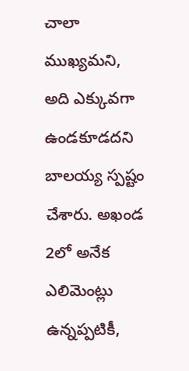చాలా ముఖ్యమని, అది ఎక్కువగా ఉండకూడదని బాలయ్య స్పష్టం చేశారు. అఖండ 2లో అనేక ఎలిమెంట్లు ఉన్నప్పటికీ,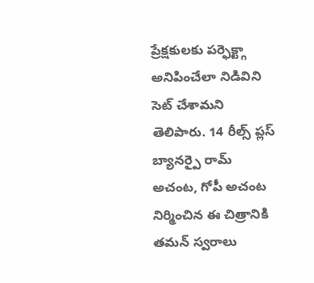ప్రేక్షకులకు పర్ఫెక్ట్గా అనిపించేలా నిడివిని సెట్ చేశామని తెలిపారు. 14 రీల్స్ ప్లస్ బ్యానర్పై రామ్ అచంట, గోపీ అచంట నిర్మించిన ఈ చిత్రానికి తమన్ స్వరాలు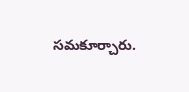సమకూర్చారు.